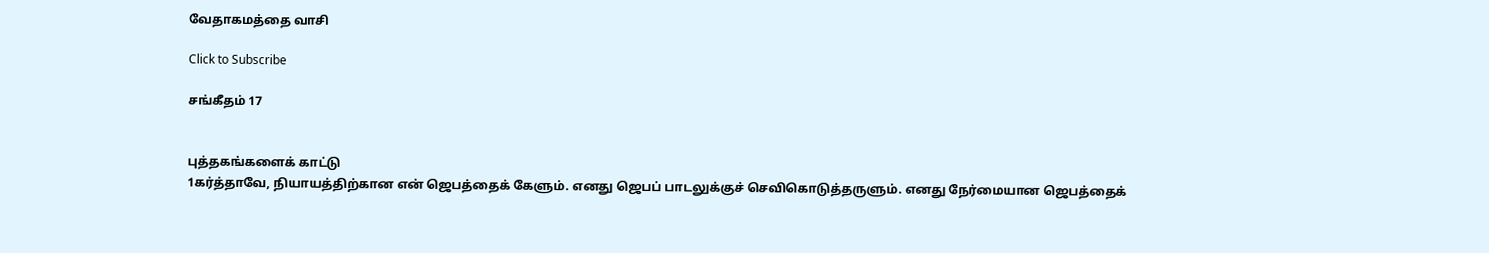வேதாகமத்தை வாசி

Click to Subscribe

சங்கீதம் 17


புத்தகங்களைக் காட்டு
1கர்த்தாவே, நியாயத்திற்கான என் ஜெபத்தைக் கேளும். எனது ஜெபப் பாடலுக்குச் செவிகொடுத்தருளும். எனது நேர்மையான ஜெபத்தைக்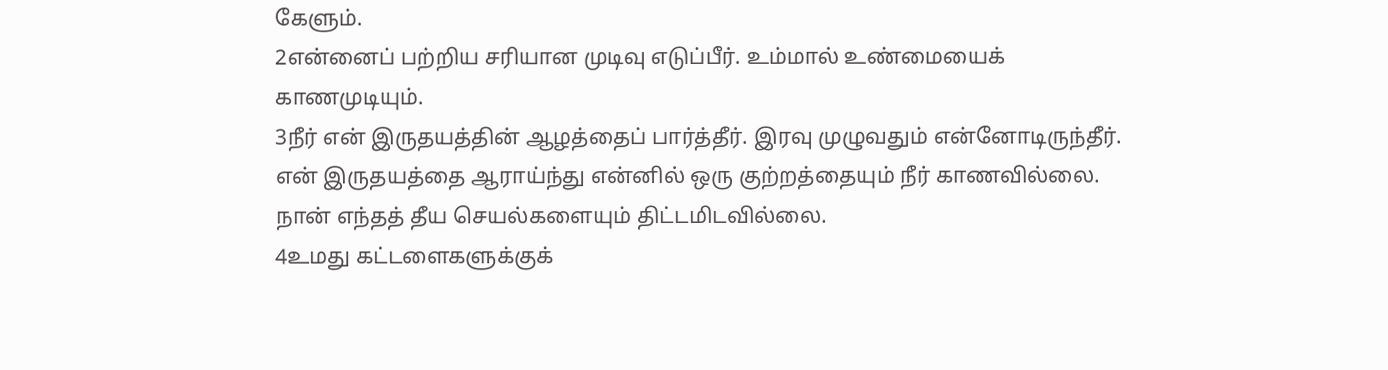கேளும்.
2என்னைப் பற்றிய சரியான முடிவு எடுப்பீர். உம்மால் உண்மையைக் காணமுடியும்.
3நீர் என் இருதயத்தின் ஆழத்தைப் பார்த்தீர். இரவு முழுவதும் என்னோடிருந்தீர். என் இருதயத்தை ஆராய்ந்து என்னில் ஒரு குற்றத்தையும் நீர் காணவில்லை. நான் எந்தத் தீய செயல்களையும் திட்டமிடவில்லை.
4உமது கட்டளைகளுக்குக்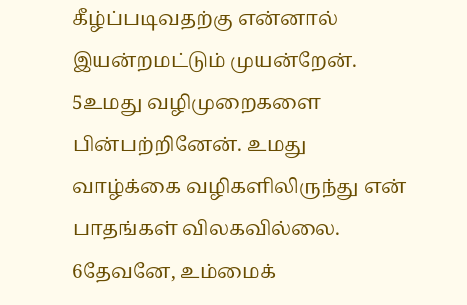கீழ்ப்படிவதற்கு என்னால் இயன்றமட்டும் முயன்றேன்.
5உமது வழிமுறைகளை பின்பற்றினேன். உமது வாழ்க்கை வழிகளிலிருந்து என் பாதங்கள் விலகவில்லை.
6தேவனே, உம்மைக்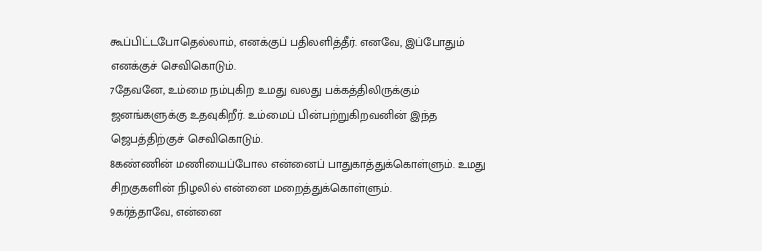கூப்பிட்டபோதெல்லாம், எனக்குப் பதிலளித்தீர். எனவே, இப்போதும் எனக்குச் செவிகொடும்.
7தேவனே, உம்மை நம்புகிற உமது வலது பக்கத்திலிருக்கும் ஜனங்களுக்கு உதவுகிறீர். உம்மைப் பின்பற்றுகிறவனின் இந்த ஜெபத்திற்குச் செவிகொடும்.
8கண்ணின் மணியைப்போல என்னைப் பாதுகாத்துக்கொள்ளும். உமது சிறகுகளின் நிழலில் என்னை மறைத்துக்கொள்ளும்.
9கர்த்தாவே, என்னை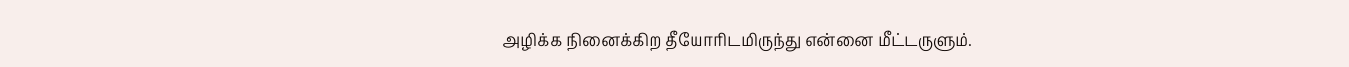அழிக்க நினைக்கிற தீயோரிடமிருந்து என்னை மீட்டருளும்.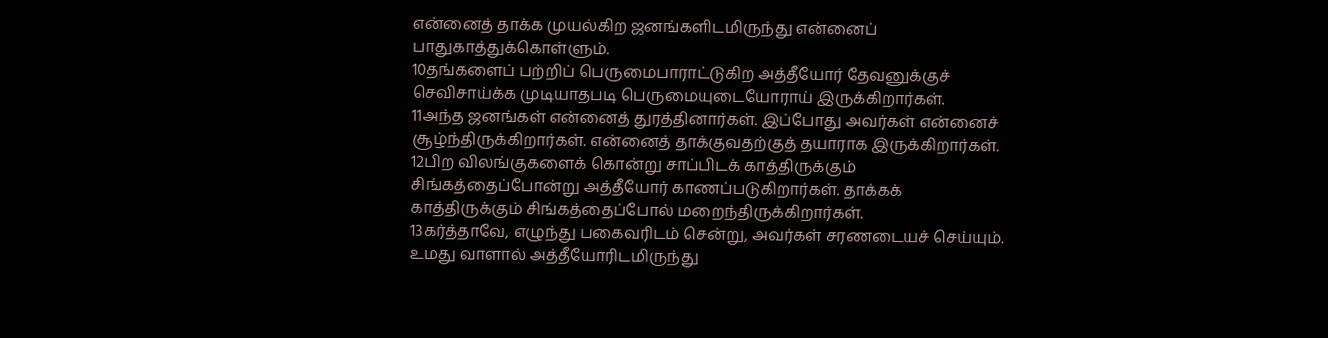என்னைத் தாக்க முயல்கிற ஜனங்களிடமிருந்து என்னைப் பாதுகாத்துக்கொள்ளும்.
10தங்களைப் பற்றிப் பெருமைபாராட்டுகிற அத்தீயோர் தேவனுக்குச் செவிசாய்க்க முடியாதபடி பெருமையுடையோராய் இருக்கிறார்கள்.
11அந்த ஜனங்கள் என்னைத் துரத்தினார்கள். இப்போது அவர்கள் என்னைச் சூழ்ந்திருக்கிறார்கள். என்னைத் தாக்குவதற்குத் தயாராக இருக்கிறார்கள்.
12பிற விலங்குகளைக் கொன்று சாப்பிடக் காத்திருக்கும் சிங்கத்தைப்போன்று அத்தீயோர் காணப்படுகிறார்கள். தாக்கக் காத்திருக்கும் சிங்கத்தைப்போல் மறைந்திருக்கிறார்கள்.
13கர்த்தாவே, எழுந்து பகைவரிடம் சென்று, அவர்கள் சரணடையச் செய்யும். உமது வாளால் அத்தீயோரிடமிருந்து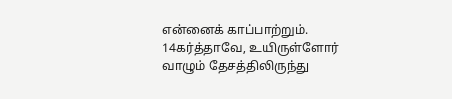என்னைக் காப்பாற்றும்.
14கர்த்தாவே, உயிருள்ளோர் வாழும் தேசத்திலிருந்து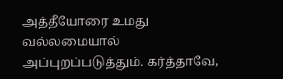அத்தீயோரை உமது வல்லமையால் அப்புறப்படுத்தும். கர்த்தாவே,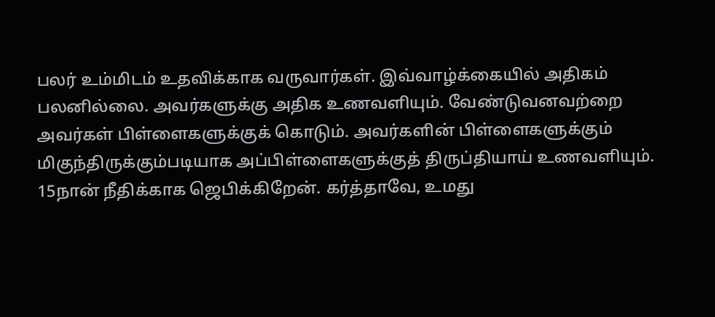பலர் உம்மிடம் உதவிக்காக வருவார்கள். இவ்வாழ்க்கையில் அதிகம் பலனில்லை. அவர்களுக்கு அதிக உணவளியும். வேண்டுவனவற்றை அவர்கள் பிள்ளைகளுக்குக் கொடும். அவர்களின் பிள்ளைகளுக்கும் மிகுந்திருக்கும்படியாக அப்பிள்ளைகளுக்குத் திருப்தியாய் உணவளியும்.
15நான் நீதிக்காக ஜெபிக்கிறேன். கர்த்தாவே, உமது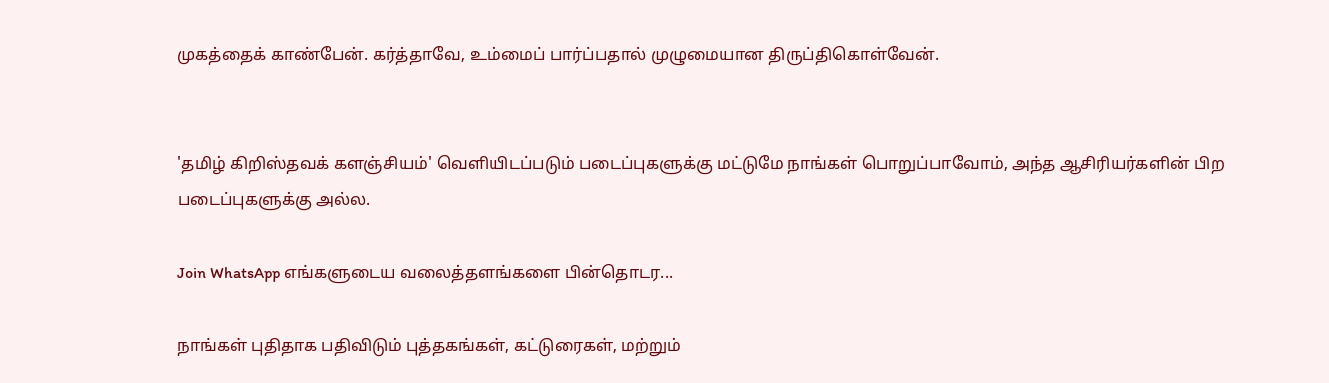முகத்தைக் காண்பேன். கர்த்தாவே, உம்மைப் பார்ப்பதால் முழுமையான திருப்திகொள்வேன்.


'தமிழ் கிறிஸ்தவக் களஞ்சியம்' வெளியிடப்படும் படைப்புகளுக்கு மட்டுமே நாங்கள் பொறுப்பாவோம், அந்த ஆசிரியர்களின் பிற படைப்புகளுக்கு அல்ல.

Join WhatsApp எங்களுடைய வலைத்தளங்களை பின்தொடர...

நாங்கள் புதிதாக பதிவிடும் புத்தகங்கள், கட்டுரைகள், மற்றும்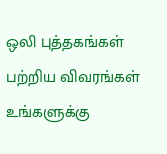ஒலி புத்தகங்கள் பற்றிய விவரங்கள் உங்களுக்கு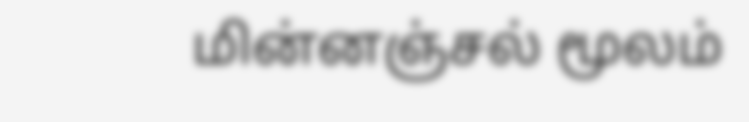மின்னஞ்சல் மூலம்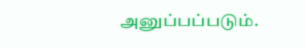அனுப்பப்படும்.